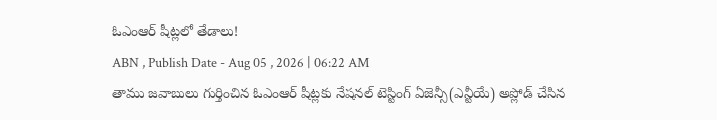ఓఎంఆర్ షీట్లలో తేడాలు!
ABN , Publish Date - Aug 05 , 2026 | 06:22 AM
తాము జవాబులు గుర్తించిన ఓఎంఆర్ షీట్లకు నేషనల్ టెస్టింగ్ ఏజెన్సీ(ఎన్టీయే) అప్లోడ్ చేసిన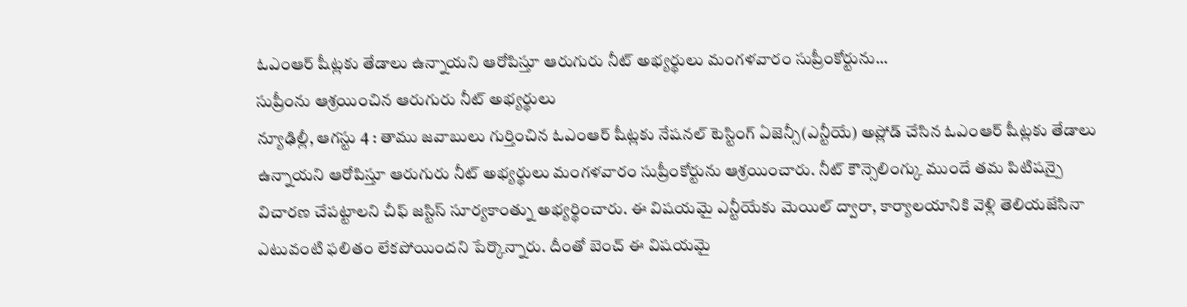ఓఎంఆర్ షీట్లకు తేడాలు ఉన్నాయని ఆరోపిస్తూ ఆరుగురు నీట్ అభ్యర్థులు మంగళవారం సుప్రీంకోర్టును...
సుప్రీంను ఆశ్రయించిన ఆరుగురు నీట్ అభ్యర్థులు
న్యూఢిల్లీ, ఆగస్టు 4 : తాము జవాబులు గుర్తించిన ఓఎంఆర్ షీట్లకు నేషనల్ టెస్టింగ్ ఏజెన్సీ(ఎన్టీయే) అప్లోడ్ చేసిన ఓఎంఆర్ షీట్లకు తేడాలు ఉన్నాయని ఆరోపిస్తూ ఆరుగురు నీట్ అభ్యర్థులు మంగళవారం సుప్రీంకోర్టును ఆశ్రయించారు. నీట్ కౌన్సెలింగ్కు ముందే తమ పిటిషన్పై విచారణ చేపట్టాలని చీఫ్ జస్టిస్ సూర్యకాంత్ను అభ్యర్థించారు. ఈ విషయమై ఎన్టీయేకు మెయిల్ ద్వారా, కార్యాలయానికి వెళ్లి తెలియజేసినా ఎటువంటి ఫలితం లేకపోయిందని పేర్కొన్నారు. దీంతో బెంచ్ ఈ విషయమై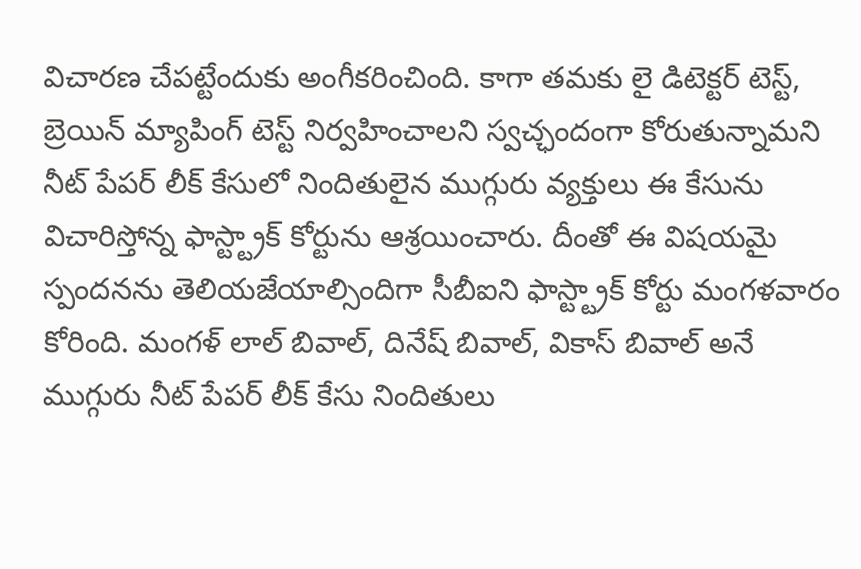విచారణ చేపట్టేందుకు అంగీకరించింది. కాగా తమకు లై డిటెక్టర్ టెస్ట్, బ్రెయిన్ మ్యాపింగ్ టెస్ట్ నిర్వహించాలని స్వచ్ఛందంగా కోరుతున్నామని నీట్ పేపర్ లీక్ కేసులో నిందితులైన ముగ్గురు వ్యక్తులు ఈ కేసును విచారిస్తోన్న ఫాస్ట్ట్రాక్ కోర్టును ఆశ్రయించారు. దీంతో ఈ విషయమై స్పందనను తెలియజేయాల్సిందిగా సీబీఐని ఫాస్ట్ట్రాక్ కోర్టు మంగళవారం కోరింది. మంగళ్ లాల్ బివాల్, దినేష్ బివాల్, వికాస్ బివాల్ అనే ముగ్గురు నీట్ పేపర్ లీక్ కేసు నిందితులు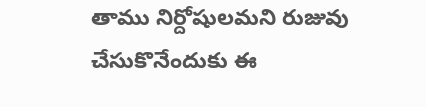తాము నిర్దోషులమని రుజువు చేసుకొనేందుకు ఈ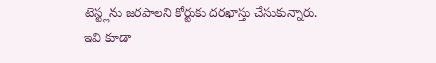టెస్ట్లను జరపాలని కోర్టుకు దరఖాస్తు చేసుకున్నారు.
ఇవి కూడా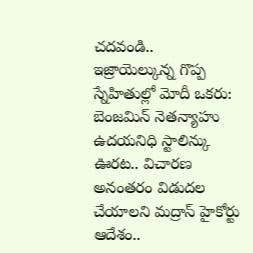చదవండి..
ఇజ్రాయెల్కున్న గొప్ప స్నేహితుల్లో మోదీ ఒకరు: బెంజమిన్ నెతన్యాహు
ఉదయనిధి స్టాలిన్కు ఊరట.. విచారణ అనంతరం విడుదల చేయాలని మద్రాస్ హైకోర్టు ఆదేశం..